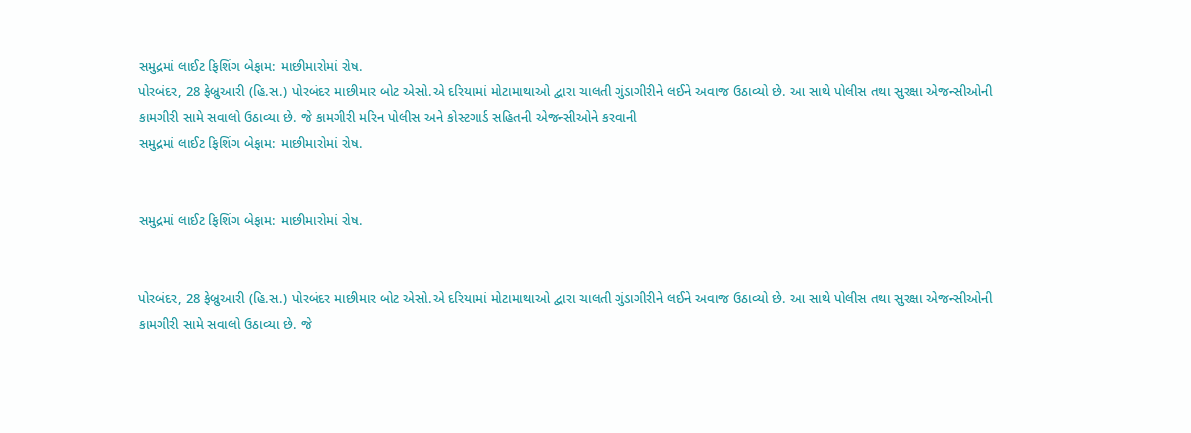સમુદ્રમાં લાઈટ ફિશિંગ બેફામ: માછીમારોમાં રોષ.
પોરબંદર, 28 ફેબ્રુઆરી (હિ.સ.) પોરબંદર માછીમાર બોટ એસો.એ દરિયામાં મોટામાથાઓ દ્વારા ચાલતી ગુંડાગીરીને લઈને અવાજ ઉઠાવ્યો છે. આ સાથે પોલીસ તથા સુરક્ષા એજન્સીઓની કામગીરી સામે સવાલો ઉઠાવ્યા છે. જે કામગીરી મરિન પોલીસ અને કોસ્ટગાર્ડ સહિતની એજન્સીઓને કરવાની
સમુદ્રમાં લાઈટ ફિશિંગ બેફામ: માછીમારોમાં રોષ.


સમુદ્રમાં લાઈટ ફિશિંગ બેફામ: માછીમારોમાં રોષ.


પોરબંદર, 28 ફેબ્રુઆરી (હિ.સ.) પોરબંદર માછીમાર બોટ એસો.એ દરિયામાં મોટામાથાઓ દ્વારા ચાલતી ગુંડાગીરીને લઈને અવાજ ઉઠાવ્યો છે. આ સાથે પોલીસ તથા સુરક્ષા એજન્સીઓની કામગીરી સામે સવાલો ઉઠાવ્યા છે. જે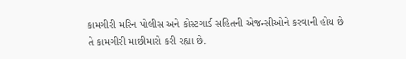કામગીરી મરિન પોલીસ અને કોસ્ટગાર્ડ સહિતની એજન્સીઓને કરવાની હોય છે તે કામગીરી માછીમારો કરી રહ્યા છે.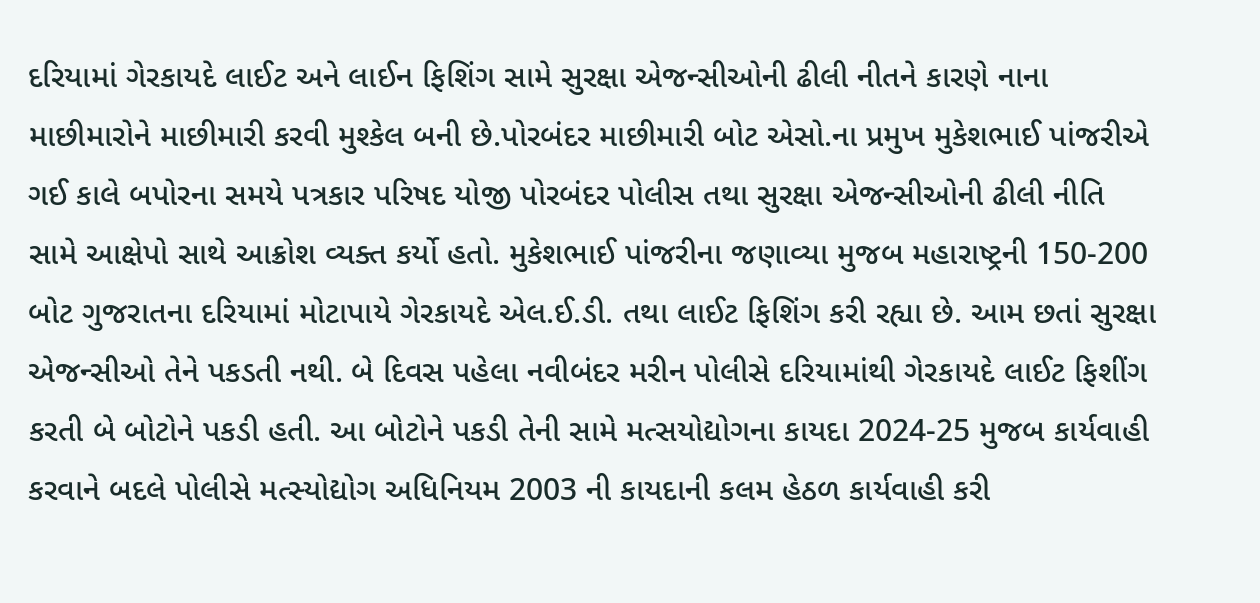દરિયામાં ગેરકાયદે લાઈટ અને લાઈન ફિશિંગ સામે સુરક્ષા એજન્સીઓની ઢીલી નીતને કારણે નાના માછીમારોને માછીમારી કરવી મુશ્કેલ બની છે.પોરબંદર માછીમારી બોટ એસો.ના પ્રમુખ મુકેશભાઈ પાંજરીએ ગઈ કાલે બપોરના સમયે પત્રકાર પરિષદ યોજી પોરબંદર પોલીસ તથા સુરક્ષા એજન્સીઓની ઢીલી નીતિ સામે આક્ષેપો સાથે આક્રોશ વ્યક્ત કર્યો હતો. મુકેશભાઈ પાંજરીના જણાવ્યા મુજબ મહારાષ્ટ્રની 150-200 બોટ ગુજરાતના દરિયામાં મોટાપાયે ગેરકાયદે એલ.ઈ.ડી. તથા લાઈટ ફિશિંગ કરી રહ્યા છે. આમ છતાં સુરક્ષા એજન્સીઓ તેને પકડતી નથી. બે દિવસ પહેલા નવીબંદર મરીન પોલીસે દરિયામાંથી ગેરકાયદે લાઈટ ફિશીંગ કરતી બે બોટોને પકડી હતી. આ બોટોને પકડી તેની સામે મત્સયોદ્યોગના કાયદા 2024-25 મુજબ કાર્યવાહી કરવાને બદલે પોલીસે મત્સ્યોદ્યોગ અધિનિયમ 2003 ની કાયદાની કલમ હેઠળ કાર્યવાહી કરી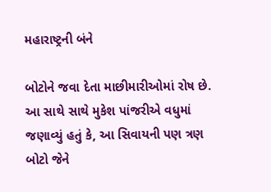મહારાષ્ટ્રની બંને

બોટોને જવા દેતા માછીમારીઓમાં રોષ છે. આ સાથે સાથે મુકેશ પાંજરીએ વધુમાં જણાવ્યું હતું કે, આ સિવાયની પણ ત્રણ બોટો જેને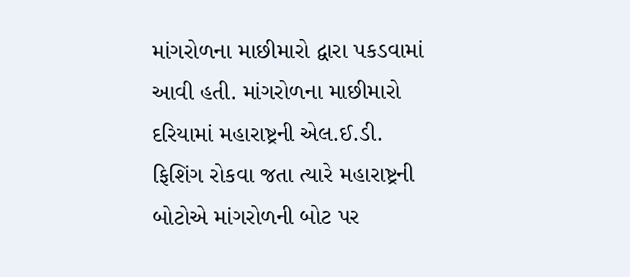માંગરોળના માછીમારો દ્વારા પકડવામાં આવી હતી. માંગરોળના માછીમારો દરિયામાં મહારાષ્ટ્રની એલ.ઈ.ડી. ફિશિંગ રોકવા જતા ત્યારે મહારાષ્ટ્રની બોટોએ માંગરોળની બોટ પર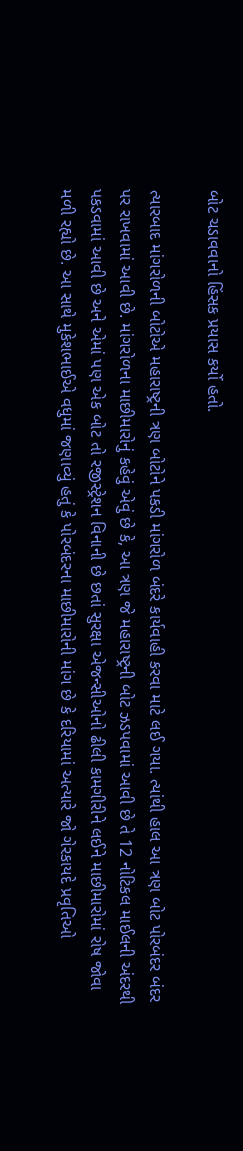બોટ ચડાવવાનો હિંસક પ્રયાસ કર્યો હતો.

ત્યારબાદ માંગરોળની બોટોએ મહારાષ્ટ્રની ત્રણ બોટોને પકડી માંગરોળ બંદરે કાર્યવાહી કરવા માટે લઈ ગયા. ત્યાંથી હાલ આ ત્રણ બોટ પોરબંદર બંદર પર રાખવામાં આવી છે. માંગરોળના માછીમારોનું કહેવું એવું છે કે, આ ત્રણ જે મહારાષ્ટ્રની બોટ ઝડપવામાં આવી છે તે 12 નોટિકલ માઈલની અંદરથી પકડવામાં આવી છે અને એમાં પણ એક બોટ તો રજીસ્ટ્રેશન વિનાની છે છતાં સુરક્ષા એજન્સીઓનો ઢીલી કામગીરીને લઈને માછીમારોમાં રોષ જોવા મળી રહ્યો છે. આ સાથે મુકેશભાઈએ વધુમાં જણાવ્યું હતું કે પોરબંદરના માછીમારોની માંગ છે કે દરિયામાં અત્યારે જો ગેરકાયદે પ્રવૃતિઓ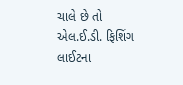ચાલે છે તો એલ.ઈ.ડી. ફિશિંગ લાઈટના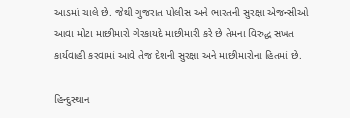આડમાં ચાલે છે. જેથી ગુજરાત પોલીસ અને ભારતની સુરક્ષા એજન્સીઓ આવા મોટા માછીમારો ગેરકાયદે માછીમારી કરે છે તેમના વિરુદ્ધ સખત કાર્યવાહી કરવામાં આવે તેજ દેશની સુરક્ષા અને માછીમારોના હિતમાં છે.

હિન્દુસ્થાન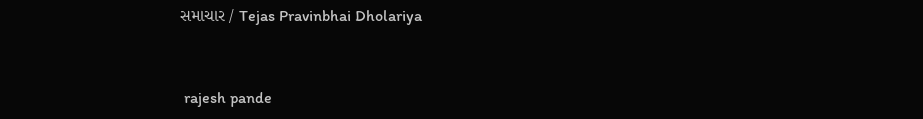સમાચાર / Tejas Pravinbhai Dholariya


 rajesh pande